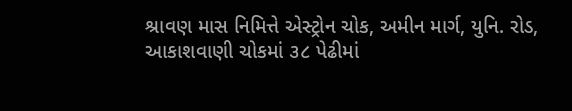શ્રાવણ માસ નિમિત્તે એસ્ટ્રોન ચોક, અમીન માર્ગ, યુનિ. રોડ, આકાશવાણી ચોકમાં ૩૮ પેઢીમાં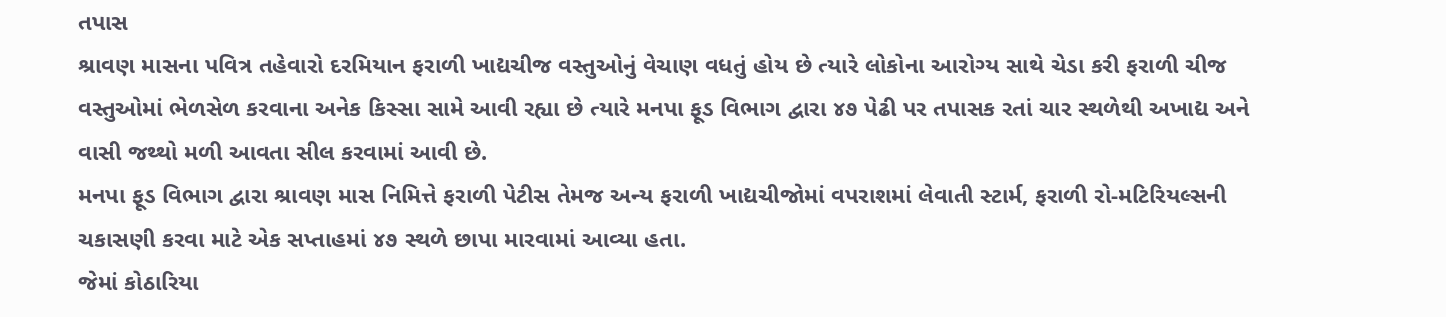તપાસ
શ્રાવણ માસના પવિત્ર તહેવારો દરમિયાન ફરાળી ખાદ્યચીજ વસ્તુઓનું વેચાણ વધતું હોય છે ત્યારે લોકોના આરોગ્ય સાથે ચેડા કરી ફરાળી ચીજ વસ્તુઓમાં ભેળસેળ કરવાના અનેક કિસ્સા સામે આવી રહ્યા છે ત્યારે મનપા ફૂડ વિભાગ દ્વારા ૪૭ પેઢી પર તપાસક રતાં ચાર સ્થળેથી અખાદ્ય અને વાસી જથ્થો મળી આવતા સીલ કરવામાં આવી છે.
મનપા ફૂડ વિભાગ દ્વારા શ્રાવણ માસ નિમિત્તે ફરાળી પેટીસ તેમજ અન્ય ફરાળી ખાદ્યચીજોમાં વપરાશમાં લેવાતી સ્ટાર્મ, ફરાળી રો-મટિરિયલ્સની ચકાસણી કરવા માટે એક સપ્તાહમાં ૪૭ સ્થળે છાપા મારવામાં આવ્યા હતા.
જેમાં કોઠારિયા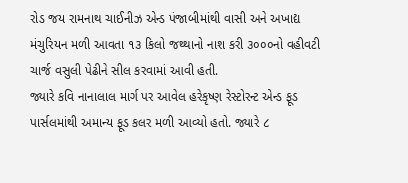રોડ જય રામનાથ ચાઈનીઝ એન્ડ પંજાબીમાંથી વાસી અને અખાદ્ય મંચુરિયન મળી આવતા ૧૩ કિલો જથ્થાનો નાશ કરી ૩૦૦૦નો વહીવટી ચાર્જ વસુલી પેઢીને સીલ કરવામાં આવી હતી.
જ્યારે કવિ નાનાલાલ માર્ગ પર આવેલ હરેકૃષ્ણ રેસ્ટોરન્ટ એન્ડ ફૂડ પાર્સલમાંથી અમાન્ય ફૂડ કલર મળી આવ્યો હતો. જ્યારે ૮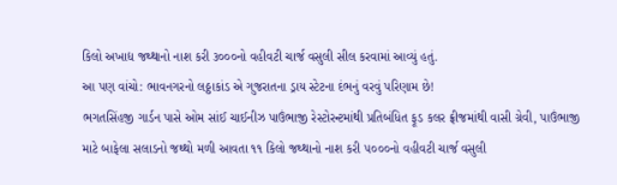કિલો અખાદ્ય જથ્થાનો નાશ કરી ૩૦૦૦નો વહીવટી ચાર્જ વસુલી સીલ કરવામાં આવ્યું હતું.
આ પણ વાંચો: ભાવનગરનો લઠ્ઠાકાંડ એ ગુજરાતના ડ્રાય સ્ટેટના દંભનું વરવું પરિણામ છે!
ભગતસિંહજી ગાર્ડન પાસે ઓમ સાંઈ ચાઈનીઝ પાઉંભાજી રેસ્ટોરન્ટમાંથી પ્રતિબંધિત ફૂડ કલર ફ્રીજમાંથી વાસી ગ્રેવી, પાઉંભાજી માટે બાફેલા સલાડનો જથ્થો મળી આવતા ૧૧ કિલો જથ્થાનો નાશ કરી ૫૦૦૦નો વહીવટી ચાર્જ વસુલી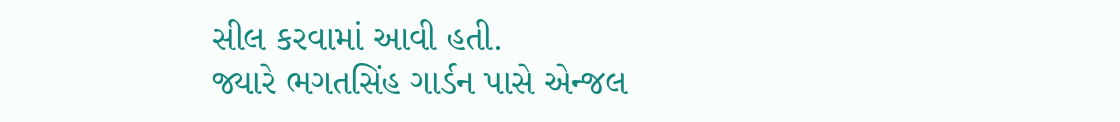સીલ કરવામાં આવી હતી.
જ્યારે ભગતસિંહ ગાર્ડન પાસે એન્જલ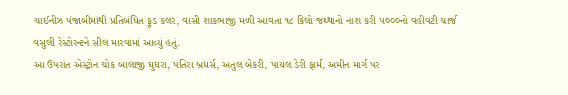ચાઈનીઝ પંજાબીમાંથી પ્રતિબંધિત ફૂડ કલર, વાસી શાકભાજી મળી આવતા ૧૮ કિલો જથ્થાનો નાશ કરી ૫૦૦૦નો વહીવટી ચાર્જ વસુલી રેસ્ટોરન્ટને સીલ મારવામાં આવ્યું હતું.
આ ઉપરાંત એસ્ટ્રોન ચોક બાલાજી ઘુઘરા, પતિરા બ્રધર્સ, અતુલ બેકરી, પાયલ ડેરી ફાર્મ, અમીન માર્ગ પર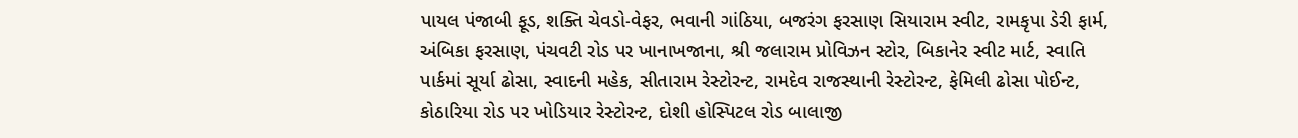પાયલ પંજાબી ફૂડ, શક્તિ ચેવડો-વેફર, ભવાની ગાંઠિયા, બજરંગ ફરસાણ સિયારામ સ્વીટ, રામકૃપા ડેરી ફાર્મ, અંબિકા ફરસાણ, પંચવટી રોડ પર ખાનાખજાના, શ્રી જલારામ પ્રોવિઝન સ્ટોર, બિકાનેર સ્વીટ માર્ટ, સ્વાતિ પાર્કમાં સૂર્યા ઢોસા, સ્વાદની મહેક, સીતારામ રેસ્ટોરન્ટ, રામદેવ રાજસ્થાની રેસ્ટોરન્ટ, ફેમિલી ઢોસા પોઈન્ટ, કોઠારિયા રોડ પર ખોડિયાર રેસ્ટોરન્ટ, દોશી હોસ્પિટલ રોડ બાલાજી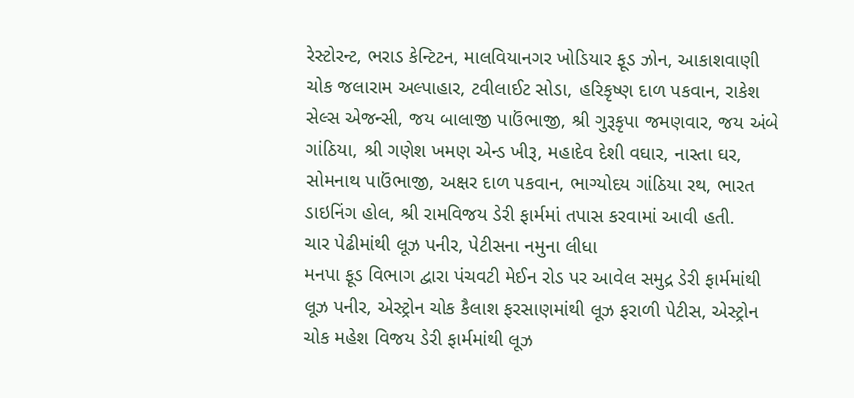રેસ્ટોરન્ટ, ભરાડ કેન્ટિટન, માલવિયાનગર ખોડિયાર ફૂડ ઝોન, આકાશવાણી ચોક જલારામ અલ્પાહાર, ટવીલાઈટ સોડા, હરિકૃષ્ણ દાળ પકવાન, રાકેશ સેલ્સ એજન્સી, જય બાલાજી પાઉંભાજી, શ્રી ગુરૂકૃપા જમણવાર, જય અંબે ગાંઠિયા, શ્રી ગણેશ ખમણ એન્ડ ખીરૂ, મહાદેવ દેશી વઘાર, નાસ્તા ઘર, સોમનાથ પાઉંભાજી, અક્ષર દાળ પકવાન, ભાગ્યોદય ગાંઠિયા રથ, ભારત ડાઇનિંગ હોલ, શ્રી રામવિજય ડેરી ફાર્મમાં તપાસ કરવામાં આવી હતી.
ચાર પેઢીમાંથી લૂઝ પનીર, પેટીસના નમુના લીધા
મનપા ફૂડ વિભાગ દ્વારા પંચવટી મેઈન રોડ પર આવેલ સમુદ્ર ડેરી ફાર્મમાંથી લૂઝ પનીર, એસ્ટ્રોન ચોક કૈલાશ ફરસાણમાંથી લૂઝ ફરાળી પેટીસ, એસ્ટ્રોન ચોક મહેશ વિજય ડેરી ફાર્મમાંથી લૂઝ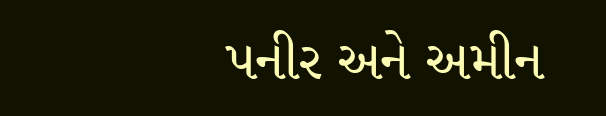પનીર અને અમીન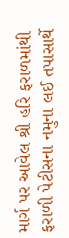માર્ગ પર આવેલ શ્રી હરિ ફરાળમાંથી ફરાળી પેટીસના નમુના લઈ તપાસાર્થે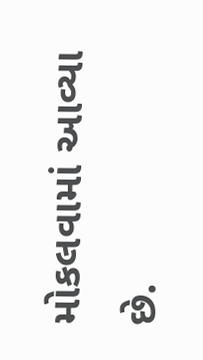મોકલવામાં આવ્યા છે.